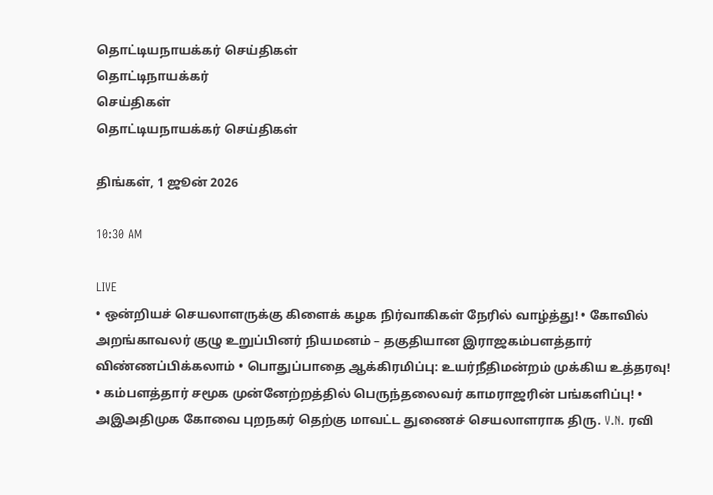தொட்டியநாயக்கர் செய்திகள்
தொட்டிநாயக்கர்
செய்திகள்
தொட்டியநாயக்கர் செய்திகள்

திங்கள், 1 ஜூன் 2026

10:30 AM

LIVE
• ஒன்றியச் செயலாளருக்கு கிளைக் கழக நிர்வாகிகள் நேரில் வாழ்த்து! • கோவில் அறங்காவலர் குழு உறுப்பினர் நியமனம் – தகுதியான இராஜகம்பளத்தார் விண்ணப்பிக்கலாம் • பொதுப்பாதை ஆக்கிரமிப்பு: உயர்நீதிமன்றம் முக்கிய உத்தரவு! • கம்பளத்தார் சமூக முன்னேற்றத்தில் பெருந்தலைவர் காமராஜரின் பங்களிப்பு! • அஇஅதிமுக கோவை புறநகர் தெற்கு மாவட்ட துணைச் செயலாளராக திரு. V.N. ரவி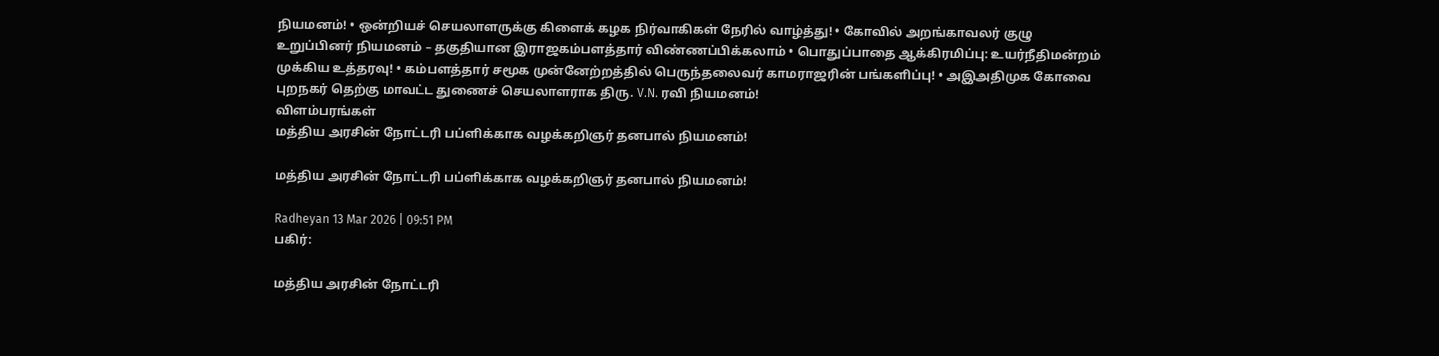நியமனம்! • ஒன்றியச் செயலாளருக்கு கிளைக் கழக நிர்வாகிகள் நேரில் வாழ்த்து! • கோவில் அறங்காவலர் குழு உறுப்பினர் நியமனம் – தகுதியான இராஜகம்பளத்தார் விண்ணப்பிக்கலாம் • பொதுப்பாதை ஆக்கிரமிப்பு: உயர்நீதிமன்றம் முக்கிய உத்தரவு! • கம்பளத்தார் சமூக முன்னேற்றத்தில் பெருந்தலைவர் காமராஜரின் பங்களிப்பு! • அஇஅதிமுக கோவை புறநகர் தெற்கு மாவட்ட துணைச் செயலாளராக திரு. V.N. ரவி நியமனம்!
விளம்பரங்கள்
மத்திய அரசின் நோட்டரி பப்ளிக்காக வழக்கறிஞர் தனபால் நியமனம்!

மத்திய அரசின் நோட்டரி பப்ளிக்காக வழக்கறிஞர் தனபால் நியமனம்!

Radheyan 13 Mar 2026 | 09:51 PM
பகிர்:

மத்திய அரசின் நோட்டரி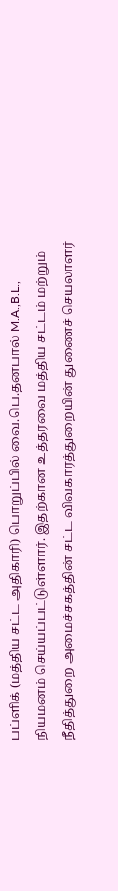பப்ளிக் (மத்திய சட்ட அதிகாரி) பொறுப்பில் வை.பெ.தனபால் M.A.,B.L., நியமனம் செய்யப்பட்டுள்ளார். இதற்கான உத்தரவை மத்திய சட்டம் மற்றும் நீதித்துறை அமைச்சகத்தின் சட்ட விவகாரத்துறையின் துணைச் செயலாளர்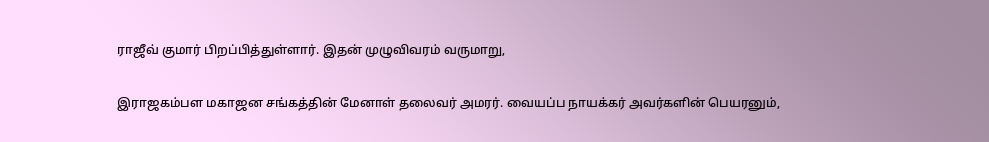ராஜீவ் குமார் பிறப்பித்துள்ளார். இதன் முழுவிவரம் வருமாறு,

இராஜகம்பள மகாஜன சங்கத்தின் மேனாள் தலைவர் அமரர். வையப்ப நாயக்கர் அவர்களின் பெயரனும்,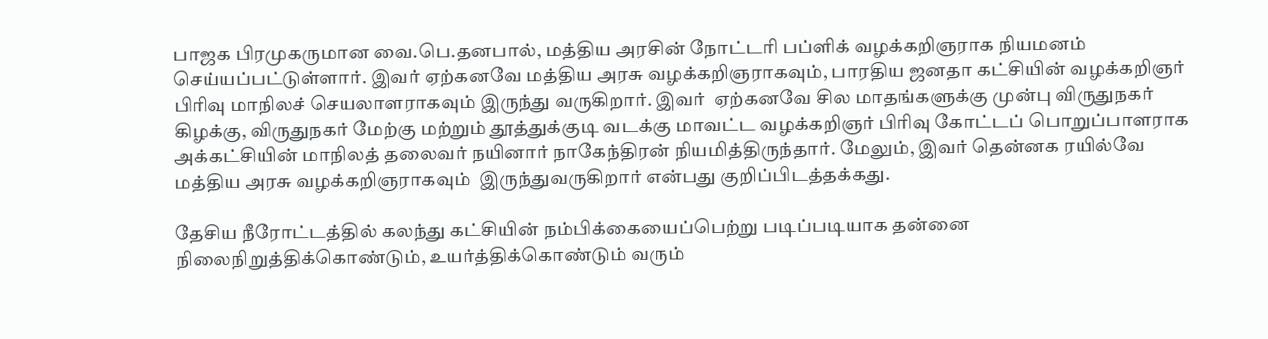பாஜக பிரமுகருமான வை.பெ.தனபால், மத்திய அரசின் நோட்டரி பப்ளிக் வழக்கறிஞராக நியமனம் செய்யப்பட்டுள்ளார். இவர் ஏற்கனவே மத்திய அரசு வழக்கறிஞராகவும், பாரதிய ஜனதா கட்சியின் வழக்கறிஞர் பிரிவு மாநிலச் செயலாளராகவும் இருந்து வருகிறார். இவர்  ஏற்கனவே சில மாதங்களுக்கு முன்பு விருதுநகர் கிழக்கு, விருதுநகர் மேற்கு மற்றும் தூத்துக்குடி வடக்கு மாவட்ட வழக்கறிஞர் பிரிவு கோட்டப் பொறுப்பாளராக அக்கட்சியின் மாநிலத் தலைவர் நயினார் நாகேந்திரன் நியமித்திருந்தார். மேலும், இவர் தென்னக ரயில்வே மத்திய அரசு வழக்கறிஞராகவும்  இருந்துவருகிறார் என்பது குறிப்பிடத்தக்கது.

தேசிய நீரோட்டத்தில் கலந்து கட்சியின் நம்பிக்கையைப்பெற்று படிப்படியாக தன்னை நிலைநிறுத்திக்கொண்டும், உயர்த்திக்கொண்டும் வரும்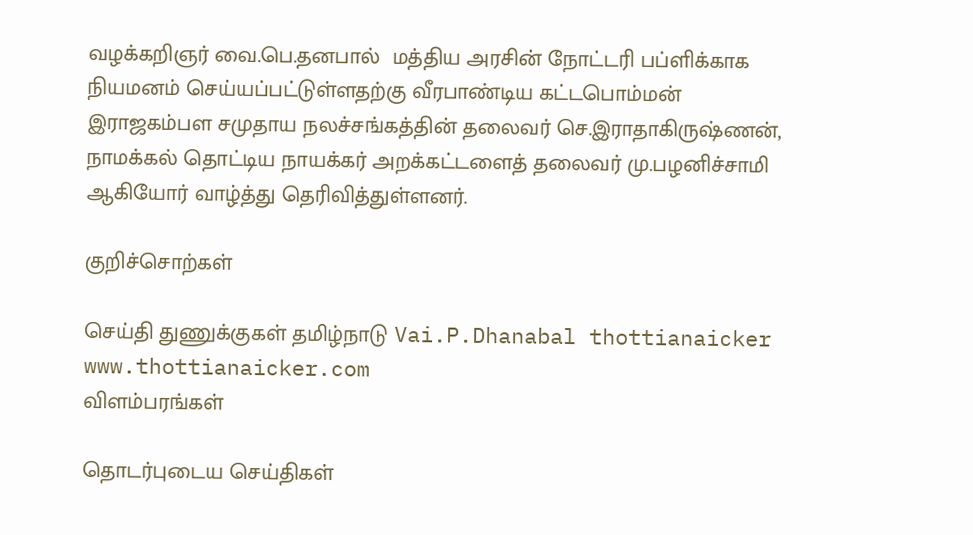வழக்கறிஞர் வை.பெ.தனபால்  மத்திய அரசின் நோட்டரி பப்ளிக்காக நியமனம் செய்யப்பட்டுள்ளதற்கு வீரபாண்டிய கட்டபொம்மன் இராஜகம்பள சமுதாய நலச்சங்கத்தின் தலைவர் செ.இராதாகிருஷ்ணன், நாமக்கல் தொட்டிய நாயக்கர் அறக்கட்டளைத் தலைவர் மு.பழனிச்சாமி ஆகியோர் வாழ்த்து தெரிவித்துள்ளனர்.

குறிச்சொற்கள்

செய்தி துணுக்குகள் தமிழ்நாடு Vai.P.Dhanabal thottianaicker www.thottianaicker.com
விளம்பரங்கள்

தொடர்புடைய செய்திகள்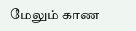மேலும் காண